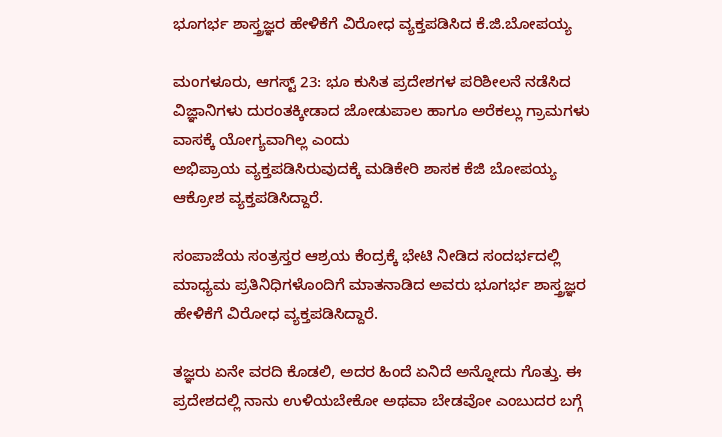ಭೂಗರ್ಭ ಶಾಸ್ತ್ರಜ್ಞರ ಹೇಳಿಕೆಗೆ ವಿರೋಧ ವ್ಯಕ್ತಪಡಿಸಿದ ಕೆ.ಜಿ.ಬೋಪಯ್ಯ

ಮಂಗಳೂರು, ಆಗಸ್ಟ್ 23: ಭೂ ಕುಸಿತ ಪ್ರದೇಶಗಳ ಪರಿಶೀಲನೆ ನಡೆಸಿದ ವಿಜ್ಞಾನಿಗಳು ದುರಂತಕ್ಕೀಡಾದ ಜೋಡುಪಾಲ ಹಾಗೂ ಅರೆಕಲ್ಲು ಗ್ರಾಮಗಳು ವಾಸಕ್ಕೆ ಯೋಗ್ಯವಾಗಿಲ್ಲ ಎಂದು
ಅಭಿಪ್ರಾಯ ವ್ಯಕ್ತಪಡಿಸಿರುವುದಕ್ಕೆ ಮಡಿಕೇರಿ ಶಾಸಕ ಕೆಜಿ ಬೋಪಯ್ಯ ಆಕ್ರೋಶ ವ್ಯಕ್ತಪಡಿಸಿದ್ದಾರೆ.

ಸಂಪಾಜೆಯ ಸಂತ್ರಸ್ತರ ಆಶ್ರಯ ಕೆಂದ್ರಕ್ಕೆ ಭೇಟಿ ನೀಡಿದ ಸಂದರ್ಭದಲ್ಲಿ ಮಾಧ್ಯಮ ಪ್ರತಿನಿಧಿಗಳೊಂದಿಗೆ ಮಾತನಾಡಿದ ಅವರು ಭೂಗರ್ಭ ಶಾಸ್ತ್ರಜ್ಞರ ಹೇಳಿಕೆಗೆ ವಿರೋಧ ವ್ಯಕ್ತಪಡಿಸಿದ್ದಾರೆ.

ತಜ್ಞರು ಏನೇ ವರದಿ ಕೊಡಲಿ, ಅದರ ಹಿಂದೆ ಏನಿದೆ ಅನ್ನೋದು ಗೊತ್ತು. ಈ ಪ್ರದೇಶದಲ್ಲಿ ನಾನು ಉಳಿಯಬೇಕೋ ಅಥವಾ ಬೇಡವೋ ಎಂಬುದರ ಬಗ್ಗೆ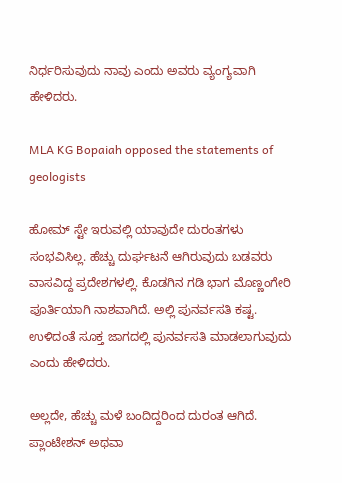ನಿರ್ಧರಿಸುವುದು ನಾವು ಎಂದು ಅವರು ವ್ಯಂಗ್ಯವಾಗಿ ಹೇಳಿದರು.

MLA KG Bopaiah opposed the statements of geologists

ಹೋಮ್ ಸ್ಟೇ ಇರುವಲ್ಲಿ ಯಾವುದೇ ದುರಂತಗಳು ಸಂಭವಿಸಿಲ್ಲ. ಹೆಚ್ಚು ದುರ್ಘಟನೆ ಆಗಿರುವುದು ಬಡವರು ವಾಸವಿದ್ದ ಪ್ರದೇಶಗಳಲ್ಲಿ. ಕೊಡಗಿನ ಗಡಿ ಭಾಗ ಮೊಣ್ಣಂಗೇರಿ ಪೂರ್ತಿಯಾಗಿ ನಾಶವಾಗಿದೆ. ಅಲ್ಲಿ ಪುನರ್ವಸತಿ ಕಷ್ಟ. ಉಳಿದಂತೆ ಸೂಕ್ತ ಜಾಗದಲ್ಲಿ ಪುನರ್ವಸತಿ ಮಾಡಲಾಗುವುದು ಎಂದು ಹೇಳಿದರು.

ಅಲ್ಲದೇ, ಹೆಚ್ಚು ಮಳೆ ಬಂದಿದ್ದರಿಂದ ದುರಂತ ಆಗಿದೆ. ಪ್ಲಾಂಟೇಶನ್ ಅಥವಾ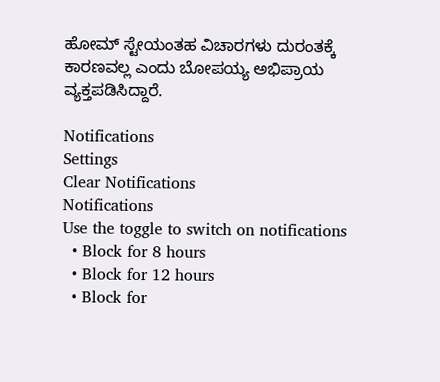ಹೋಮ್ ಸ್ಟೇಯಂತಹ ವಿಚಾರಗಳು ದುರಂತಕ್ಕೆ ಕಾರಣವಲ್ಲ ಎಂದು ಬೋಪಯ್ಯ ಅಭಿಪ್ರಾಯ ವ್ಯಕ್ತಪಡಿಸಿದ್ದಾರೆ.

Notifications
Settings
Clear Notifications
Notifications
Use the toggle to switch on notifications
  • Block for 8 hours
  • Block for 12 hours
  • Block for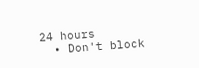24 hours
  • Don't block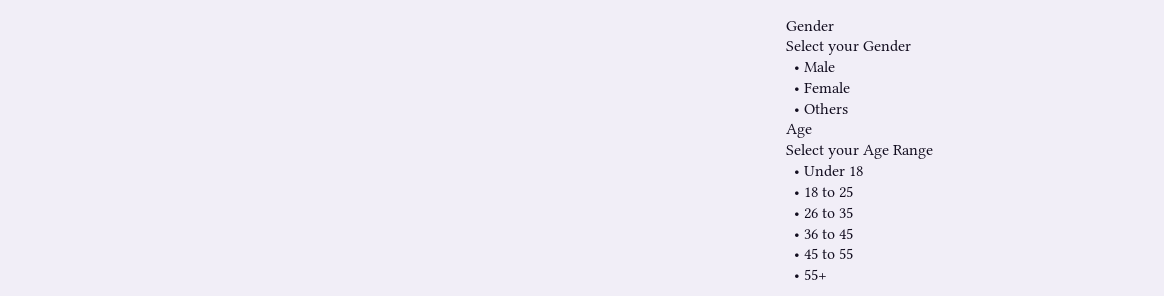Gender
Select your Gender
  • Male
  • Female
  • Others
Age
Select your Age Range
  • Under 18
  • 18 to 25
  • 26 to 35
  • 36 to 45
  • 45 to 55
  • 55+